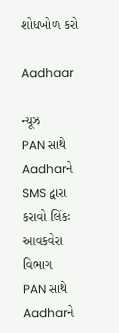શોધખોળ કરો

Aadhaar

ન્યૂઝ
PAN સાથે Aadharને SMS દ્વારા કરાવો લિંકઃ આવકવેરા વિભાગ
PAN સાથે Aadharને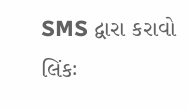SMS દ્વારા કરાવો લિંકઃ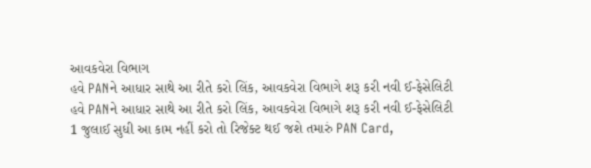આવકવેરા વિભાગ
હવે PANને આધાર સાથે આ રીતે કરો લિંક, આવકવેરા વિભાગે શરૂ કરી નવી ઈ-ફેસેલિટી
હવે PANને આધાર સાથે આ રીતે કરો લિંક, આવકવેરા વિભાગે શરૂ કરી નવી ઈ-ફેસેલિટી
1 જુલાઈ સુધી આ કામ નહીં કરો તો રિજેક્ટ થઈ જશે તમારું PAN Card,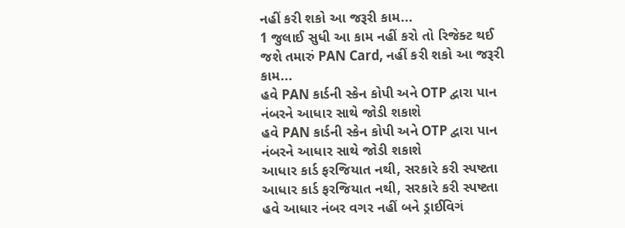નહીં કરી શકો આ જરૂરી કામ...
1 જુલાઈ સુધી આ કામ નહીં કરો તો રિજેક્ટ થઈ જશે તમારું PAN Card, નહીં કરી શકો આ જરૂરી કામ...
હવે PAN કાર્ડની સ્કેન કોપી અને OTP દ્વારા પાન નંબરને આધાર સાથે જોડી શકાશે
હવે PAN કાર્ડની સ્કેન કોપી અને OTP દ્વારા પાન નંબરને આધાર સાથે જોડી શકાશે
આધાર કાર્ડ ફરજિયાત નથી, સરકારે કરી સ્પષ્ટતા
આધાર કાર્ડ ફરજિયાત નથી, સરકારે કરી સ્પષ્ટતા
હવે આધાર નંબર વગર નહીં બને ડ્રાઈવિગં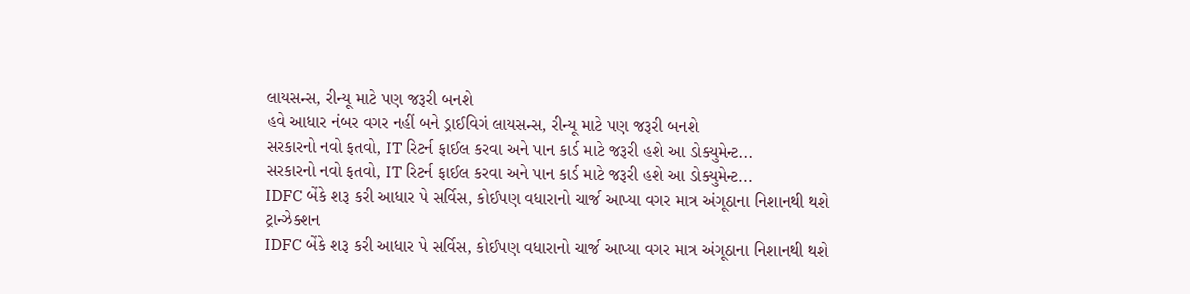લાયસન્સ, રીન્યૂ માટે પણ જરૂરી બનશે
હવે આધાર નંબર વગર નહીં બને ડ્રાઈવિગં લાયસન્સ, રીન્યૂ માટે પણ જરૂરી બનશે
સરકારનો નવો ફતવો, IT રિટર્ન ફાઈલ કરવા અને પાન કાર્ડ માટે જરૂરી હશે આ ડોક્યુમેન્ટ...
સરકારનો નવો ફતવો, IT રિટર્ન ફાઈલ કરવા અને પાન કાર્ડ માટે જરૂરી હશે આ ડોક્યુમેન્ટ...
IDFC બેંકે શરૂ કરી આધાર પે સર્વિસ, કોઈપણ વધારાનો ચાર્જ આપ્યા વગર માત્ર અંગૂઠાના નિશાનથી થશે ટ્રાન્ઝેક્શન
IDFC બેંકે શરૂ કરી આધાર પે સર્વિસ, કોઈપણ વધારાનો ચાર્જ આપ્યા વગર માત્ર અંગૂઠાના નિશાનથી થશે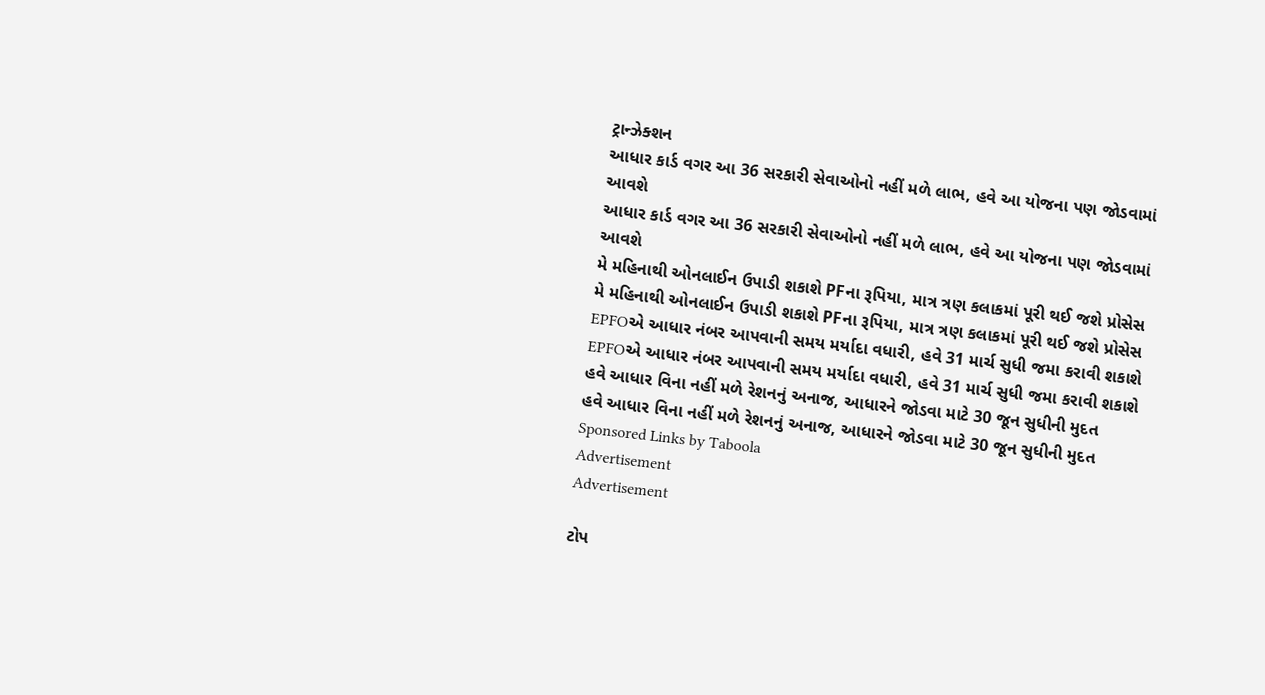ટ્રાન્ઝેક્શન
આધાર કાર્ડ વગર આ 36 સરકારી સેવાઓનો નહીં મળે લાભ, હવે આ યોજના પણ જોડવામાં આવશે
આધાર કાર્ડ વગર આ 36 સરકારી સેવાઓનો નહીં મળે લાભ, હવે આ યોજના પણ જોડવામાં આવશે
મે મહિનાથી ઓનલાઈન ઉપાડી શકાશે PFના રૂપિયા, માત્ર ત્રણ કલાકમાં પૂરી થઈ જશે પ્રોસેસ
મે મહિનાથી ઓનલાઈન ઉપાડી શકાશે PFના રૂપિયા, માત્ર ત્રણ કલાકમાં પૂરી થઈ જશે પ્રોસેસ
EPFOએ આધાર નંબર આપવાની સમય મર્યાદા વધારી, હવે 31 માર્ચ સુધી જમા કરાવી શકાશે
EPFOએ આધાર નંબર આપવાની સમય મર્યાદા વધારી, હવે 31 માર્ચ સુધી જમા કરાવી શકાશે
હવે આધાર વિના નહીં મળે રેશનનું અનાજ, આધારને જોડવા માટે 30 જૂન સુધીની મુદત
હવે આધાર વિના નહીં મળે રેશનનું અનાજ, આધારને જોડવા માટે 30 જૂન સુધીની મુદત
Sponsored Links by Taboola
Advertisement
Advertisement

ટોપ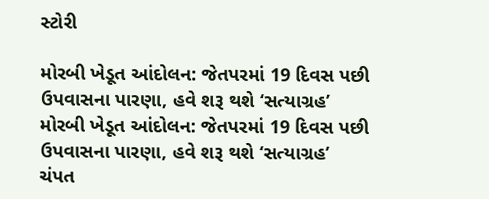સ્ટોરી

મોરબી ખેડૂત આંદોલન: જેતપરમાં 19 દિવસ પછી ઉપવાસના પારણા, હવે શરૂ થશે ‘સત્યાગ્રહ’
મોરબી ખેડૂત આંદોલન: જેતપરમાં 19 દિવસ પછી ઉપવાસના પારણા, હવે શરૂ થશે ‘સત્યાગ્રહ’
ચંપત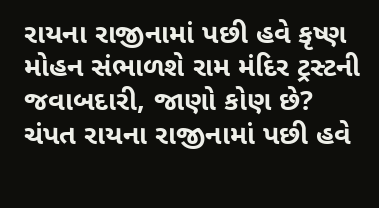રાયના રાજીનામાં પછી હવે કૃષ્ણ મોહન સંભાળશે રામ મંદિર ટ્રસ્ટની જવાબદારી, જાણો કોણ છે?
ચંપત રાયના રાજીનામાં પછી હવે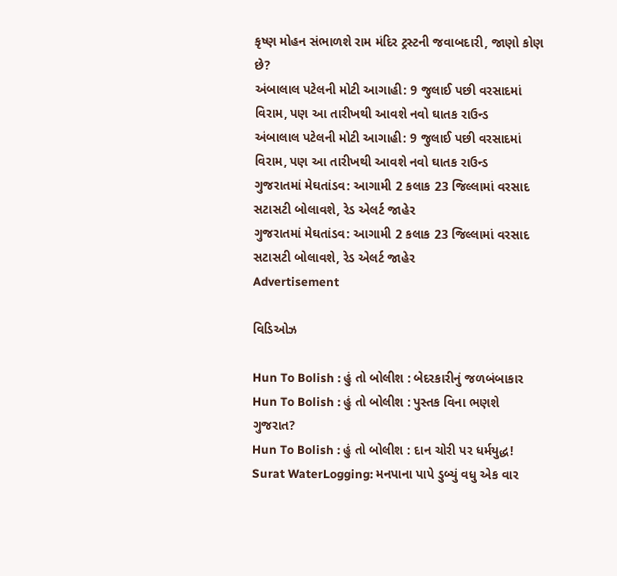કૃષ્ણ મોહન સંભાળશે રામ મંદિર ટ્રસ્ટની જવાબદારી, જાણો કોણ છે?
અંબાલાલ પટેલની મોટી આગાહી: 9 જુલાઈ પછી વરસાદમાં વિરામ, પણ આ તારીખથી આવશે નવો ઘાતક રાઉન્ડ
અંબાલાલ પટેલની મોટી આગાહી: 9 જુલાઈ પછી વરસાદમાં વિરામ, પણ આ તારીખથી આવશે નવો ઘાતક રાઉન્ડ
ગુજરાતમાં મેઘતાંડવ: આગામી 2 કલાક 23 જિલ્લામાં વરસાદ સટાસટી બોલાવશે, રેડ એલર્ટ જાહેર
ગુજરાતમાં મેઘતાંડવ: આગામી 2 કલાક 23 જિલ્લામાં વરસાદ સટાસટી બોલાવશે, રેડ એલર્ટ જાહેર
Advertisement

વિડિઓઝ

Hun To Bolish : હું તો બોલીશ : બેદરકારીનું જળબંબાકાર
Hun To Bolish : હું તો બોલીશ : પુસ્તક વિના ભણશે ગુજરાત?
Hun To Bolish : હું તો બોલીશ : દાન ચોરી પર ધર્મયુદ્ધ!
Surat WaterLogging: મનપાના પાપે ડુબ્યું વધુ એક વાર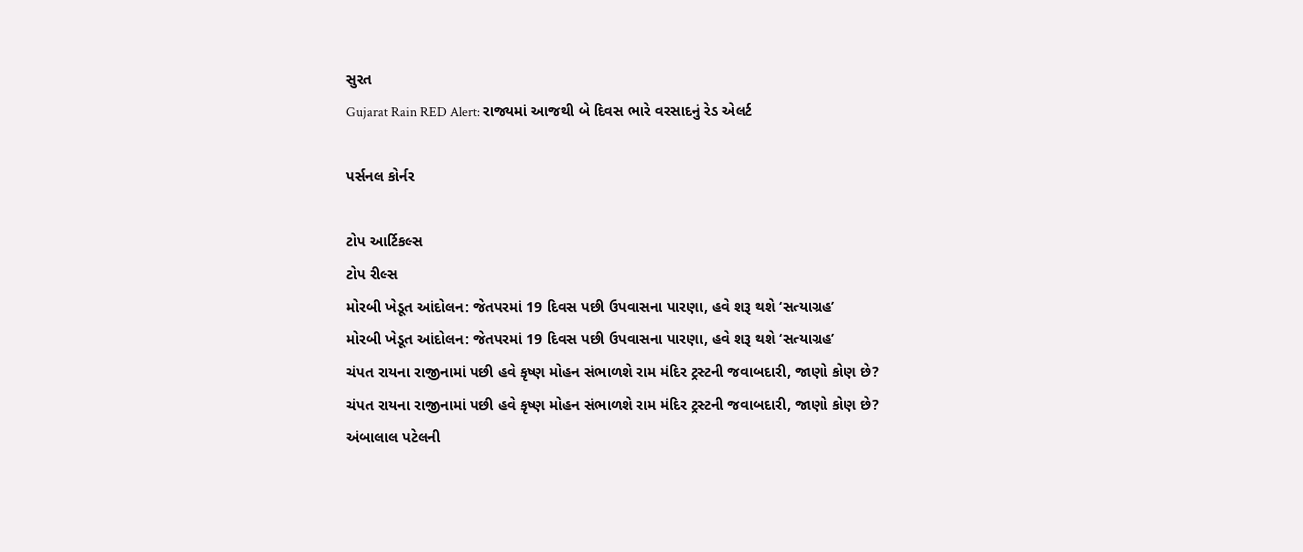સુરત
Gujarat Rain RED Alert: રાજ્યમાં આજથી બે દિવસ ભારે વરસાદનું રેડ એલર્ટ

પર્સનલ કોર્નર

ટોપ આર્ટિકલ્સ
ટોપ રીલ્સ
મોરબી ખેડૂત આંદોલન: જેતપરમાં 19 દિવસ પછી ઉપવાસના પારણા, હવે શરૂ થશે ‘સત્યાગ્રહ’
મોરબી ખેડૂત આંદોલન: જેતપરમાં 19 દિવસ પછી ઉપવાસના પારણા, હવે શરૂ થશે ‘સત્યાગ્રહ’
ચંપત રાયના રાજીનામાં પછી હવે કૃષ્ણ મોહન સંભાળશે રામ મંદિર ટ્રસ્ટની જવાબદારી, જાણો કોણ છે?
ચંપત રાયના રાજીનામાં પછી હવે કૃષ્ણ મોહન સંભાળશે રામ મંદિર ટ્રસ્ટની જવાબદારી, જાણો કોણ છે?
અંબાલાલ પટેલની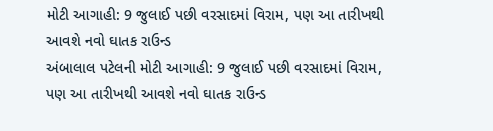મોટી આગાહી: 9 જુલાઈ પછી વરસાદમાં વિરામ, પણ આ તારીખથી આવશે નવો ઘાતક રાઉન્ડ
અંબાલાલ પટેલની મોટી આગાહી: 9 જુલાઈ પછી વરસાદમાં વિરામ, પણ આ તારીખથી આવશે નવો ઘાતક રાઉન્ડ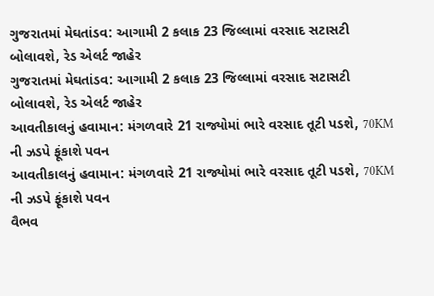ગુજરાતમાં મેઘતાંડવ: આગામી 2 કલાક 23 જિલ્લામાં વરસાદ સટાસટી બોલાવશે, રેડ એલર્ટ જાહેર
ગુજરાતમાં મેઘતાંડવ: આગામી 2 કલાક 23 જિલ્લામાં વરસાદ સટાસટી બોલાવશે, રેડ એલર્ટ જાહેર
આવતીકાલનું હવામાન: મંગળવારે 21 રાજ્યોમાં ભારે વરસાદ તૂટી પડશે, 70KM ની ઝડપે ફૂંકાશે પવન
આવતીકાલનું હવામાન: મંગળવારે 21 રાજ્યોમાં ભારે વરસાદ તૂટી પડશે, 70KM ની ઝડપે ફૂંકાશે પવન
વૈભવ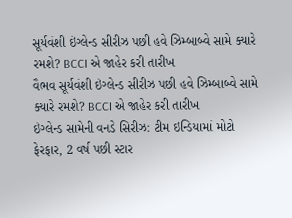સૂર્યવંશી ઇંગ્લેન્ડ સીરીઝ પછી હવે ઝિમ્બાબ્વે સામે ક્યારે રમશે? BCCI એ જાહેર કરી તારીખ
વૈભવ સૂર્યવંશી ઇંગ્લેન્ડ સીરીઝ પછી હવે ઝિમ્બાબ્વે સામે ક્યારે રમશે? BCCI એ જાહેર કરી તારીખ
ઇંગ્લેન્ડ સામેની વનડે સિરીઝ: ટીમ ઇન્ડિયામાં મોટો ફેરફાર, 2 વર્ષ પછી સ્ટાર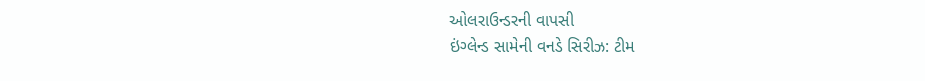ઓલરાઉન્ડરની વાપસી
ઇંગ્લેન્ડ સામેની વનડે સિરીઝ: ટીમ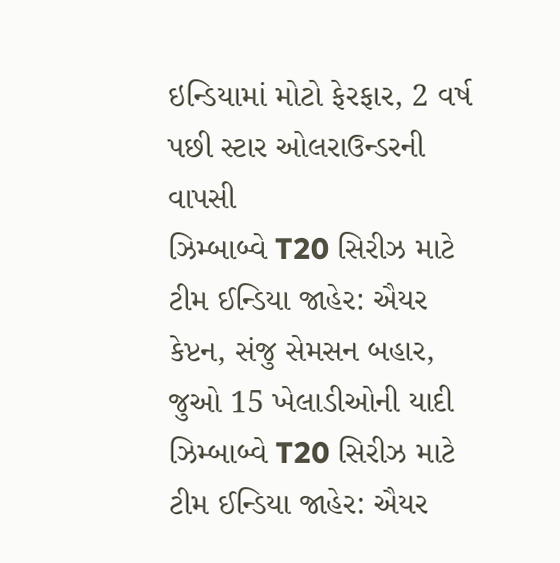ઇન્ડિયામાં મોટો ફેરફાર, 2 વર્ષ પછી સ્ટાર ઓલરાઉન્ડરની વાપસી
ઝિમ્બાબ્વે T20 સિરીઝ માટે ટીમ ઈન્ડિયા જાહેર: ઐયર કેપ્ટન, સંજુ સેમસન બહાર, જુઓ 15 ખેલાડીઓની યાદી
ઝિમ્બાબ્વે T20 સિરીઝ માટે ટીમ ઈન્ડિયા જાહેર: ઐયર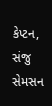કેપ્ટન, સંજુ સેમસન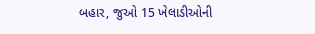બહાર, જુઓ 15 ખેલાડીઓની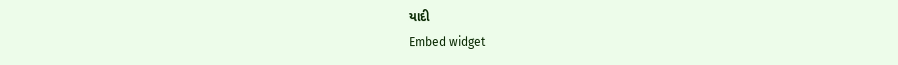યાદી
Embed widget